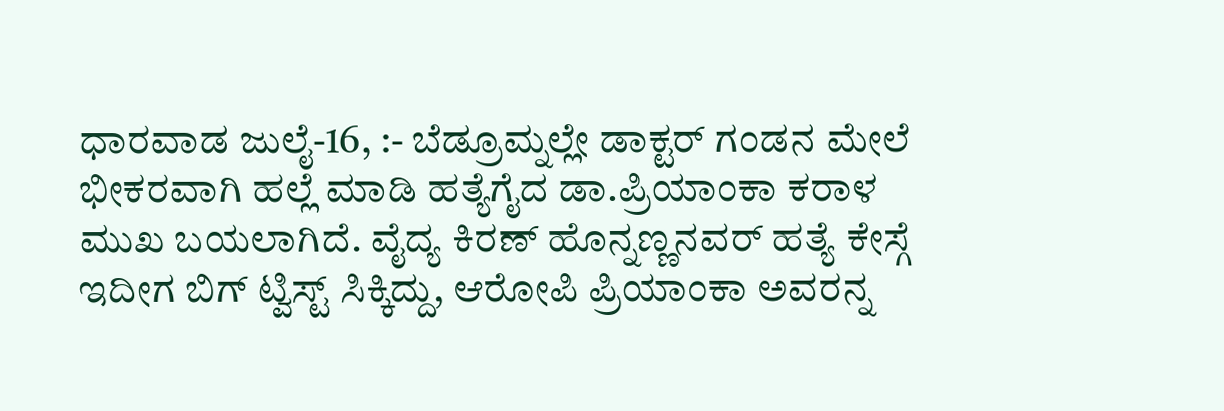ಧಾರವಾಡ ಜುಲೈ-16, :- ಬೆಡ್ರೂಮ್ನಲ್ಲೇ ಡಾಕ್ಟರ್ ಗಂಡನ ಮೇಲೆ ಭೀಕರವಾಗಿ ಹಲ್ಲೆ ಮಾಡಿ ಹತ್ಯೆಗೈದ ಡಾ.ಪ್ರಿಯಾಂಕಾ ಕರಾಳ ಮುಖ ಬಯಲಾಗಿದೆ. ವೈದ್ಯ ಕಿರಣ್ ಹೊನ್ನಣ್ಣನವರ್ ಹತ್ಯೆ ಕೇಸ್ಗೆ ಇದೀಗ ಬಿಗ್ ಟ್ವಿಸ್ಟ್ ಸಿಕ್ಕಿದ್ದು, ಆರೋಪಿ ಪ್ರಿಯಾಂಕಾ ಅವರನ್ನ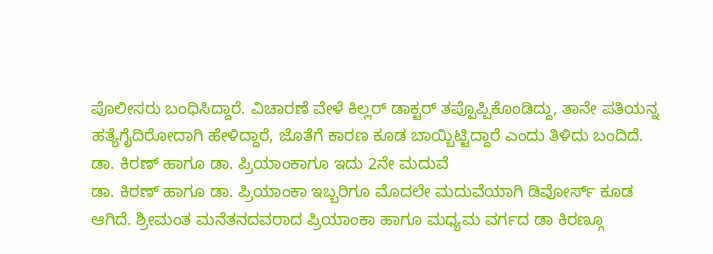ಪೊಲೀಸರು ಬಂಧಿಸಿದ್ದಾರೆ. ವಿಚಾರಣೆ ವೇಳೆ ಕಿಲ್ಲರ್ ಡಾಕ್ಟರ್ ತಪ್ಪೊಪ್ಪಿಕೊಂಡಿದ್ದು, ತಾನೇ ಪತಿಯನ್ನ ಹತ್ಯೆಗೈದಿರೋದಾಗಿ ಹೇಳಿದ್ದಾರೆ, ಜೊತೆಗೆ ಕಾರಣ ಕೂಡ ಬಾಯ್ಬಿಟ್ಟಿದ್ದಾರೆ ಎಂದು ತಿಳಿದು ಬಂದಿದೆ.
ಡಾ. ಕಿರಣ್ ಹಾಗೂ ಡಾ. ಪ್ರಿಯಾಂಕಾಗೂ ಇದು 2ನೇ ಮದುವೆ
ಡಾ. ಕಿರಣ್ ಹಾಗೂ ಡಾ. ಪ್ರಿಯಾಂಕಾ ಇಬ್ಬರಿಗೂ ಮೊದಲೇ ಮದುವೆಯಾಗಿ ಡಿವೋರ್ಸ್ ಕೂಡ ಆಗಿದೆ. ಶ್ರೀಮಂತ ಮನೆತನದವರಾದ ಪ್ರಿಯಾಂಕಾ ಹಾಗೂ ಮಧ್ಯಮ ವರ್ಗದ ಡಾ ಕಿರಣ್ಗೂ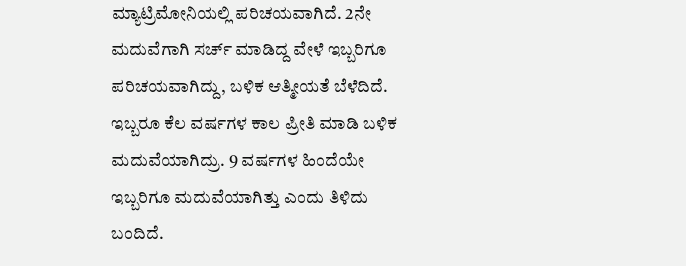ಮ್ಯಾಟ್ರಿಮೋನಿಯಲ್ಲಿ ಪರಿಚಯವಾಗಿದೆ. 2ನೇ ಮದುವೆಗಾಗಿ ಸರ್ಚ್ ಮಾಡಿದ್ದ ವೇಳೆ ಇಬ್ಬರಿಗೂ ಪರಿಚಯವಾಗಿದ್ದು, ಬಳಿಕ ಆತ್ಮೀಯತೆ ಬೆಳೆದಿದೆ. ಇಬ್ಬರೂ ಕೆಲ ವರ್ಷಗಳ ಕಾಲ ಪ್ರೀತಿ ಮಾಡಿ ಬಳಿಕ ಮದುವೆಯಾಗಿದ್ರು. 9 ವರ್ಷಗಳ ಹಿಂದೆಯೇ ಇಬ್ಬರಿಗೂ ಮದುವೆಯಾಗಿತ್ತು ಎಂದು ತಿಳಿದು ಬಂದಿದೆ.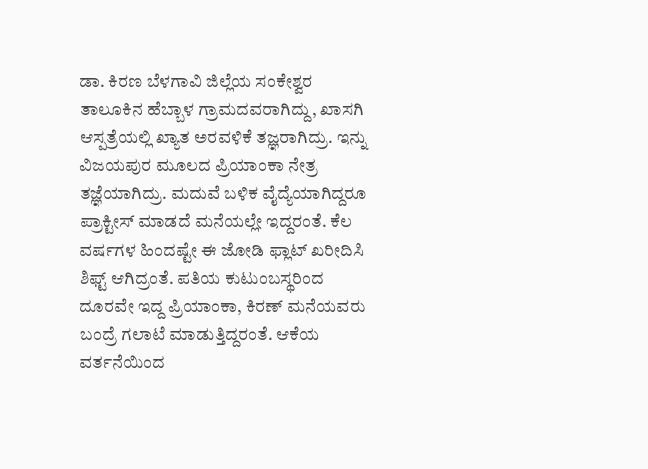ಡಾ. ಕಿರಣ ಬೆಳಗಾವಿ ಜಿಲ್ಲೆಯ ಸಂಕೇಶ್ವರ ತಾಲೂಕಿನ ಹೆಬ್ಬಾಳ ಗ್ರಾಮದವರಾಗಿದ್ದು, ಖಾಸಗಿ ಆಸ್ಪತ್ರೆಯಲ್ಲಿ ಖ್ಯಾತ ಅರವಳಿಕೆ ತಜ್ಞರಾಗಿದ್ರು. ಇನ್ನು ವಿಜಯಪುರ ಮೂಲದ ಪ್ರಿಯಾಂಕಾ ನೇತ್ರ ತಜ್ಞೆಯಾಗಿದ್ರು. ಮದುವೆ ಬಳಿಕ ವೈದ್ಯೆಯಾಗಿದ್ದರೂ ಪ್ರಾಕ್ಟೀಸ್ ಮಾಡದೆ ಮನೆಯಲ್ಲೇ ಇದ್ದರಂತೆ. ಕೆಲ ವರ್ಷಗಳ ಹಿಂದಷ್ಟೇ ಈ ಜೋಡಿ ಫ್ಲಾಟ್ ಖರೀದಿಸಿ ಶಿಫ್ಟ್ ಆಗಿದ್ರಂತೆ. ಪತಿಯ ಕುಟುಂಬಸ್ಥರಿಂದ ದೂರವೇ ಇದ್ದ ಪ್ರಿಯಾಂಕಾ, ಕಿರಣ್ ಮನೆಯವರು ಬಂದ್ರೆ ಗಲಾಟೆ ಮಾಡುತ್ತಿದ್ದರಂತೆ. ಆಕೆಯ ವರ್ತನೆಯಿಂದ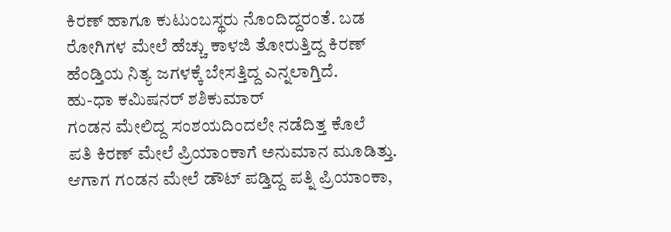ಕಿರಣ್ ಹಾಗೂ ಕುಟುಂಬಸ್ಥರು ನೊಂದಿದ್ದರಂತೆ. ಬಡ ರೋಗಿಗಳ ಮೇಲೆ ಹೆಚ್ಚು ಕಾಳಜಿ ತೋರುತ್ತಿದ್ದ ಕಿರಣ್ ಹೆಂಡ್ತಿಯ ನಿತ್ಯ ಜಗಳಕ್ಕೆ ಬೇಸತ್ತಿದ್ದ ಎನ್ನಲಾಗ್ತಿದೆ.
ಹು-ಧಾ ಕಮಿಷನರ್ ಶಶಿಕುಮಾರ್
ಗಂಡನ ಮೇಲಿದ್ದ ಸಂಶಯದಿಂದಲೇ ನಡೆದಿತ್ತ ಕೊಲೆ
ಪತಿ ಕಿರಣ್ ಮೇಲೆ ಪ್ರಿಯಾಂಕಾಗೆ ಅನುಮಾನ ಮೂಡಿತ್ತು. ಆಗಾಗ ಗಂಡನ ಮೇಲೆ ಡೌಟ್ ಪಡ್ತಿದ್ದ ಪತ್ನಿ ಪ್ರಿಯಾಂಕಾ,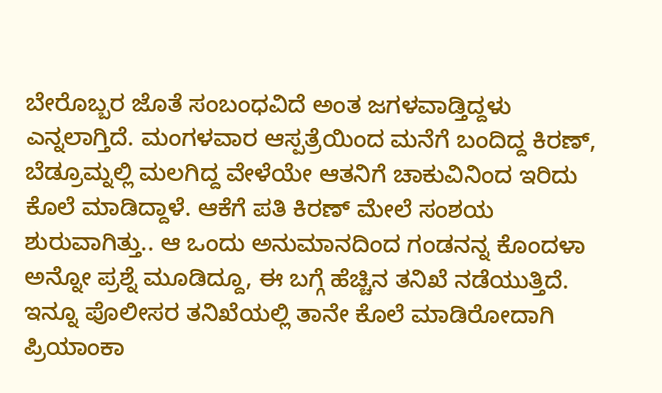ಬೇರೊಬ್ಬರ ಜೊತೆ ಸಂಬಂಧವಿದೆ ಅಂತ ಜಗಳವಾಡ್ತಿದ್ದಳು ಎನ್ನಲಾಗ್ತಿದೆ. ಮಂಗಳವಾರ ಆಸ್ಪತ್ರೆಯಿಂದ ಮನೆಗೆ ಬಂದಿದ್ದ ಕಿರಣ್, ಬೆಡ್ರೂಮ್ನಲ್ಲಿ ಮಲಗಿದ್ದ ವೇಳೆಯೇ ಆತನಿಗೆ ಚಾಕುವಿನಿಂದ ಇರಿದು ಕೊಲೆ ಮಾಡಿದ್ದಾಳೆ. ಆಕೆಗೆ ಪತಿ ಕಿರಣ್ ಮೇಲೆ ಸಂಶಯ ಶುರುವಾಗಿತ್ತು.. ಆ ಒಂದು ಅನುಮಾನದಿಂದ ಗಂಡನನ್ನ ಕೊಂದಳಾ ಅನ್ನೋ ಪ್ರಶ್ನೆ ಮೂಡಿದ್ದೂ, ಈ ಬಗ್ಗೆ ಹೆಚ್ಚಿನ ತನಿಖೆ ನಡೆಯುತ್ತಿದೆ. ಇನ್ನೂ ಪೊಲೀಸರ ತನಿಖೆಯಲ್ಲಿ ತಾನೇ ಕೊಲೆ ಮಾಡಿರೋದಾಗಿ ಪ್ರಿಯಾಂಕಾ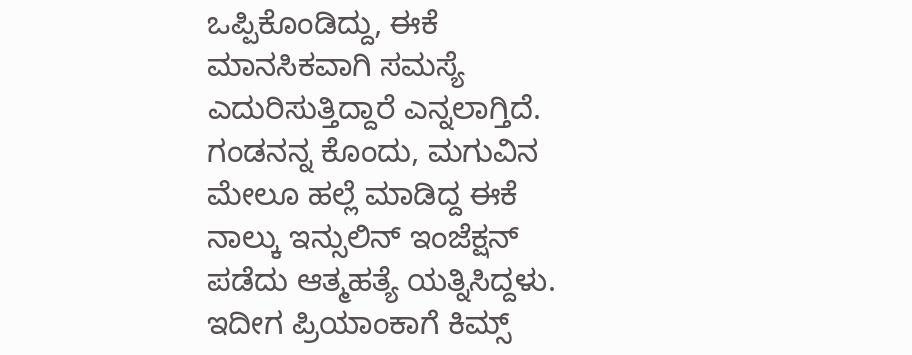ಒಪ್ಪಿಕೊಂಡಿದ್ದು, ಈಕೆ ಮಾನಸಿಕವಾಗಿ ಸಮಸ್ಯೆ ಎದುರಿಸುತ್ತಿದ್ದಾರೆ ಎನ್ನಲಾಗ್ತಿದೆ. ಗಂಡನನ್ನ ಕೊಂದು, ಮಗುವಿನ ಮೇಲೂ ಹಲ್ಲೆ ಮಾಡಿದ್ದ ಈಕೆ ನಾಲ್ಕು ಇನ್ಸುಲಿನ್ ಇಂಜೆಕ್ಷನ್ ಪಡೆದು ಆತ್ಮಹತ್ಯೆ ಯತ್ನಿಸಿದ್ದಳು. ಇದೀಗ ಪ್ರಿಯಾಂಕಾಗೆ ಕಿಮ್ಸ್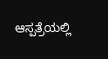ಆಸ್ಪತ್ರೆಯಲ್ಲಿ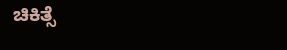ಚಿಕಿತ್ಸೆ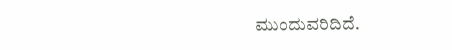ಮುಂದುವರಿದಿದೆ.